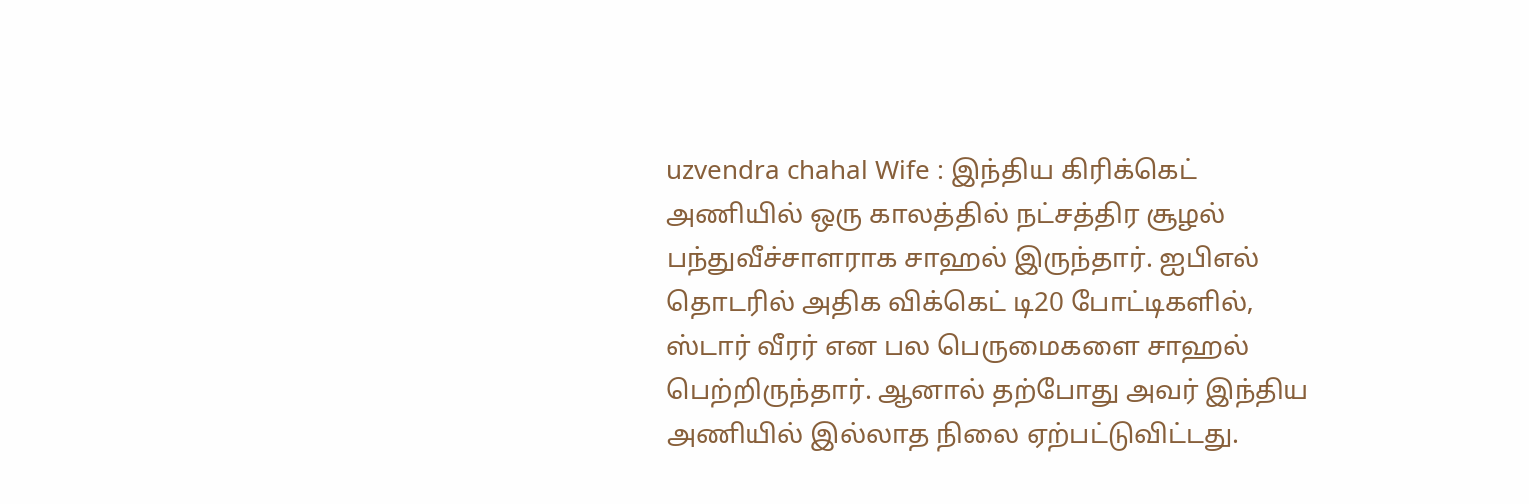uzvendra chahal Wife : இந்திய கிரிக்கெட் அணியில் ஒரு காலத்தில் நட்சத்திர சூழல் பந்துவீச்சாளராக சாஹல் இருந்தார். ஐபிஎல் தொடரில் அதிக விக்கெட் டி20 போட்டிகளில், ஸ்டார் வீரர் என பல பெருமைகளை சாஹல் பெற்றிருந்தார். ஆனால் தற்போது அவர் இந்திய அணியில் இல்லாத நிலை ஏற்பட்டுவிட்டது.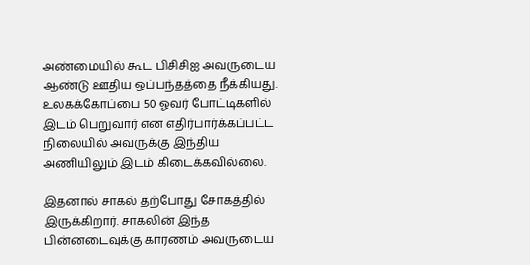அண்மையில் கூட பிசிசிஐ அவருடைய ஆண்டு ஊதிய ஒப்பந்தத்தை நீக்கியது. உலகக்கோப்பை 50 ஓவர் போட்டிகளில் இடம் பெறுவார் என எதிர்பார்க்கப்பட்ட நிலையில் அவருக்கு இந்திய அணியிலும் இடம் கிடைக்கவில்லை.

இதனால் சாகல் தற்போது சோகத்தில் இருக்கிறார். சாகலின் இந்த பின்னடைவுக்கு காரணம் அவருடைய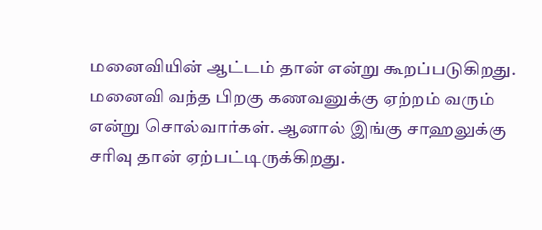மனைவியின் ஆட்டம் தான் என்று கூறப்படுகிறது. மனைவி வந்த பிறகு கணவனுக்கு ஏற்றம் வரும் என்று சொல்வார்கள். ஆனால் இங்கு சாஹலுக்கு சரிவு தான் ஏற்பட்டிருக்கிறது.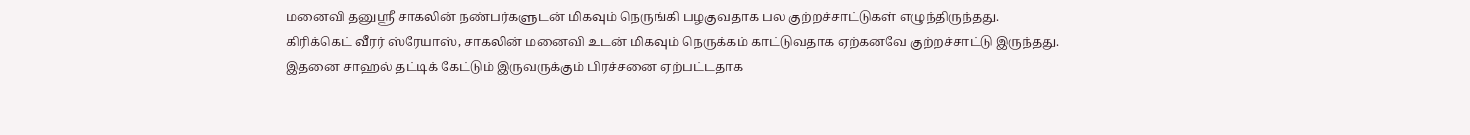மனைவி தனுஸ்ரீ சாகலின் நண்பர்களுடன் மிகவும் நெருங்கி பழகுவதாக பல குற்றச்சாட்டுகள் எழுந்திருந்தது.
கிரிக்கெட் வீரர் ஸ்ரேயாஸ், சாகலின் மனைவி உடன் மிகவும் நெருக்கம் காட்டுவதாக ஏற்கனவே குற்றச்சாட்டு இருந்தது. இதனை சாஹல் தட்டிக் கேட்டும் இருவருக்கும் பிரச்சனை ஏற்பட்டதாக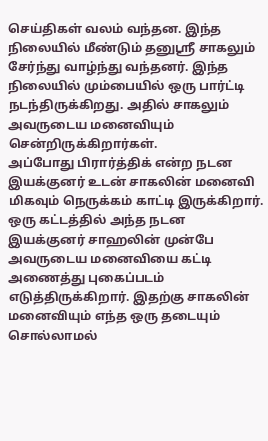செய்திகள் வலம் வந்தன. இந்த நிலையில் மீண்டும் தனுஸ்ரீ சாகலும் சேர்ந்து வாழ்ந்து வந்தனர். இந்த நிலையில் மும்பையில் ஒரு பார்ட்டி நடந்திருக்கிறது. அதில் சாகலும் அவருடைய மனைவியும் சென்றிருக்கிறார்கள்.
அப்போது பிரார்த்திக் என்ற நடன இயக்குனர் உடன் சாகலின் மனைவி மிகவும் நெருக்கம் காட்டி இருக்கிறார். ஒரு கட்டத்தில் அந்த நடன இயக்குனர் சாஹலின் முன்பே அவருடைய மனைவியை கட்டி அணைத்து புகைப்படம் எடுத்திருக்கிறார். இதற்கு சாகலின் மனைவியும் எந்த ஒரு தடையும் சொல்லாமல்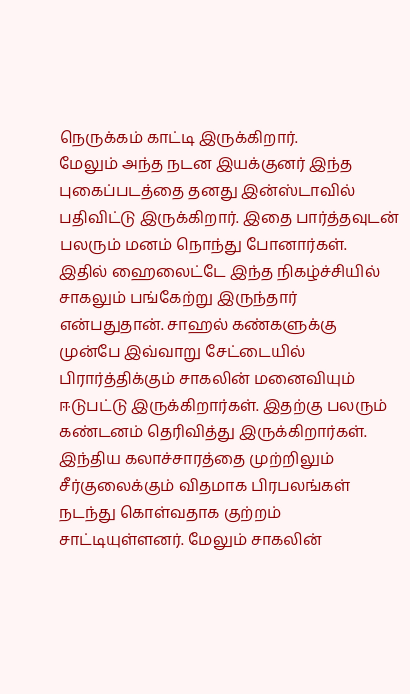நெருக்கம் காட்டி இருக்கிறார்.
மேலும் அந்த நடன இயக்குனர் இந்த புகைப்படத்தை தனது இன்ஸ்டாவில் பதிவிட்டு இருக்கிறார். இதை பார்த்தவுடன் பலரும் மனம் நொந்து போனார்கள். இதில் ஹைலைட்டே இந்த நிகழ்ச்சியில் சாகலும் பங்கேற்று இருந்தார் என்பதுதான். சாஹல் கண்களுக்கு முன்பே இவ்வாறு சேட்டையில் பிரார்த்திக்கும் சாகலின் மனைவியும் ஈடுபட்டு இருக்கிறார்கள். இதற்கு பலரும் கண்டனம் தெரிவித்து இருக்கிறார்கள்.
இந்திய கலாச்சாரத்தை முற்றிலும் சீர்குலைக்கும் விதமாக பிரபலங்கள் நடந்து கொள்வதாக குற்றம் சாட்டியுள்ளனர். மேலும் சாகலின்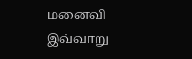மனைவி இவ்வாறு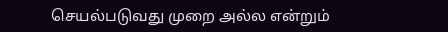செயல்படுவது முறை அல்ல என்றும்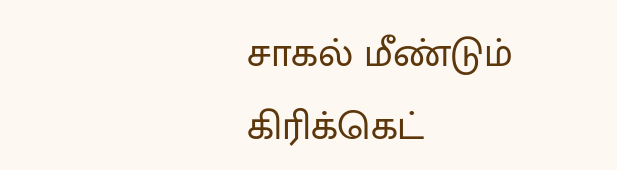சாகல் மீண்டும் கிரிக்கெட்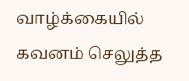வாழ்க்கையில் கவனம் செலுத்த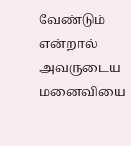வேண்டும் என்றால் அவருடைய மனைவியை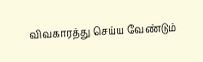விவகாரத்து செய்ய வேண்டும்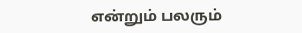என்றும் பலரும்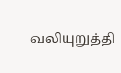வலியுறுத்தி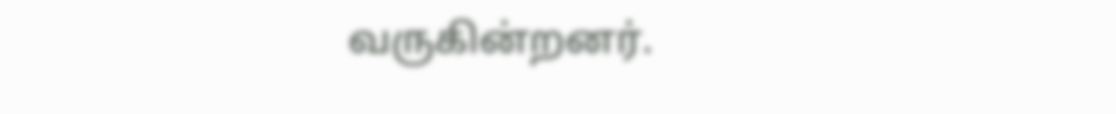வருகின்றனர்.